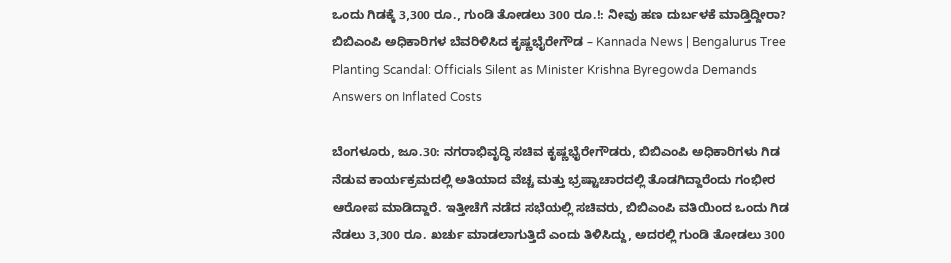ಒಂದು ಗಿಡಕ್ಕೆ 3,300 ರೂ., ಗುಂಡಿ ತೋಡಲು 300 ರೂ.!: ನೀವು ಹಣ ದುರ್ಬಳಕೆ ಮಾಡ್ತಿದ್ದೀರಾ? ಬಿಬಿಎಂಪಿ ಅಧಿಕಾರಿಗಳ ಬೆವರಿಳಿಸಿದ ಕೃಷ್ಣಭೈರೇಗೌಡ – Kannada News | Bengalurus Tree Planting Scandal: Officials Silent as Minister Krishna Byregowda Demands Answers on Inflated Costs

ಬೆಂಗಳೂರು, ಜೂ.30: ನಗರಾಭಿವೃದ್ಧಿ ಸಚಿವ ಕೃಷ್ಣಭೈರೇಗೌಡರು, ಬಿಬಿಎಂಪಿ ಅಧಿಕಾರಿಗಳು ಗಿಡ ನೆಡುವ ಕಾರ್ಯಕ್ರಮದಲ್ಲಿ ಅತಿಯಾದ ವೆಚ್ಚ ಮತ್ತು ಭ್ರಷ್ಟಾಚಾರದಲ್ಲಿ ತೊಡಗಿದ್ದಾರೆಂದು ಗಂಭೀರ ಆರೋಪ ಮಾಡಿದ್ದಾರೆ. ಇತ್ತೀಚೆಗೆ ನಡೆದ ಸಭೆಯಲ್ಲಿ ಸಚಿವರು, ಬಿಬಿಎಂಪಿ ವತಿಯಿಂದ ಒಂದು ಗಿಡ ನೆಡಲು 3,300 ರೂ. ಖರ್ಚು ಮಾಡಲಾಗುತ್ತಿದೆ ಎಂದು ತಿಳಿಸಿದ್ದು, ಅದರಲ್ಲಿ ಗುಂಡಿ ತೋಡಲು 300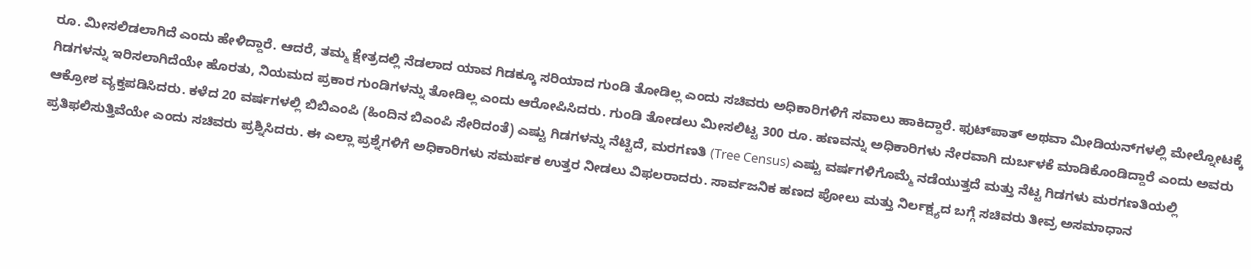ರೂ. ಮೀಸಲಿಡಲಾಗಿದೆ ಎಂದು ಹೇಳಿದ್ದಾರೆ. ಆದರೆ, ತಮ್ಮ ಕ್ಷೇತ್ರದಲ್ಲಿ ನೆಡಲಾದ ಯಾವ ಗಿಡಕ್ಕೂ ಸರಿಯಾದ ಗುಂಡಿ ತೋಡಿಲ್ಲ ಎಂದು ಸಚಿವರು ಅಧಿಕಾರಿಗಳಿಗೆ ಸವಾಲು ಹಾಕಿದ್ದಾರೆ. ಫುಟ್‌ಪಾತ್ ಅಥವಾ ಮೀಡಿಯನ್‌ಗಳಲ್ಲಿ ಮೇಲ್ನೋಟಕ್ಕೆ ಗಿಡಗಳನ್ನು ಇರಿಸಲಾಗಿದೆಯೇ ಹೊರತು, ನಿಯಮದ ಪ್ರಕಾರ ಗುಂಡಿಗಳನ್ನು ತೋಡಿಲ್ಲ ಎಂದು ಆರೋಪಿಸಿದರು. ಗುಂಡಿ ತೋಡಲು ಮೀಸಲಿಟ್ಟ 300 ರೂ. ಹಣವನ್ನು ಅಧಿಕಾರಿಗಳು ನೇರವಾಗಿ ದುರ್ಬಳಕೆ ಮಾಡಿಕೊಂಡಿದ್ದಾರೆ ಎಂದು ಅವರು ಆಕ್ರೋಶ ವ್ಯಕ್ತಪಡಿಸಿದರು. ಕಳೆದ 20 ವರ್ಷಗಳಲ್ಲಿ ಬಿಬಿಎಂಪಿ (ಹಿಂದಿನ ಬಿಎಂಪಿ ಸೇರಿದಂತೆ) ಎಷ್ಟು ಗಿಡಗಳನ್ನು ನೆಟ್ಟಿದೆ, ಮರಗಣತಿ (Tree Census) ಎಷ್ಟು ವರ್ಷಗಳಿಗೊಮ್ಮೆ ನಡೆಯುತ್ತದೆ ಮತ್ತು ನೆಟ್ಟ ಗಿಡಗಳು ಮರಗಣತಿಯಲ್ಲಿ ಪ್ರತಿಫಲಿಸುತ್ತಿವೆಯೇ ಎಂದು ಸಚಿವರು ಪ್ರಶ್ನಿಸಿದರು. ಈ ಎಲ್ಲಾ ಪ್ರಶ್ನೆಗಳಿಗೆ ಅಧಿಕಾರಿಗಳು ಸಮರ್ಪಕ ಉತ್ತರ ನೀಡಲು ವಿಫಲರಾದರು. ಸಾರ್ವಜನಿಕ ಹಣದ ಪೋಲು ಮತ್ತು ನಿರ್ಲಕ್ಷ್ಯದ ಬಗ್ಗೆ ಸಚಿವರು ತೀವ್ರ ಅಸಮಾಧಾನ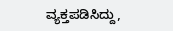ವ್ಯಕ್ತಪಡಿಸಿದ್ದು,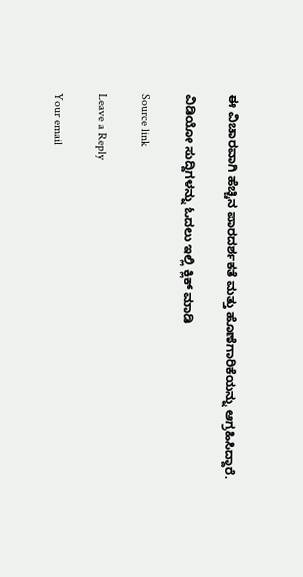ಈ ವಿಚಾರವಾಗಿ ಹೆಚ್ಚಿನ ಪಾರದರ್ಶಕತೆ ಮತ್ತು ಹೊಣೆಗಾರಿಕೆಯನ್ನು ಆಗ್ರಹಿಸಿದ್ದಾರೆ.

ವಿಡಿಯೋ ಸುದ್ದಿಗಳನ್ನು ಓದಲು ಇಲ್ಲಿ ಕ್ಲಿಕ್ ಮಾಡಿ

Source link

Leave a Reply

Your email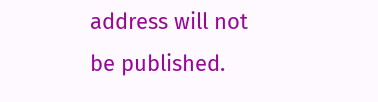address will not be published.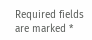Required fields are marked *